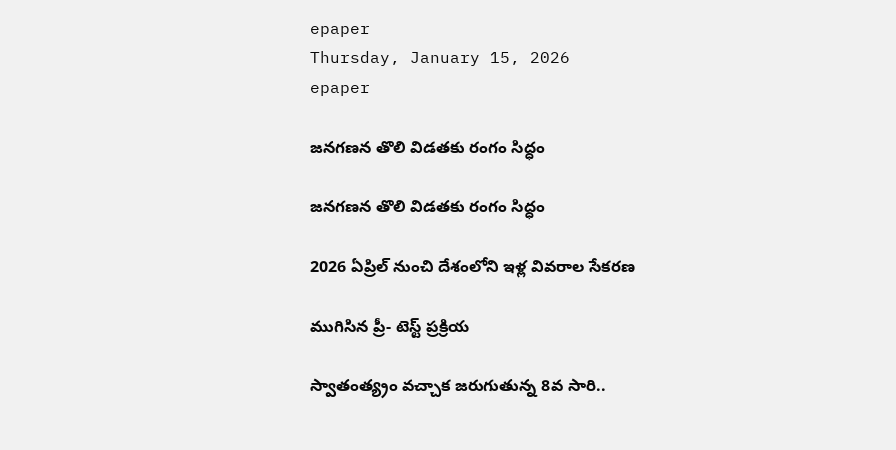epaper
Thursday, January 15, 2026
epaper

జనగణన తొలి విడత‌కు రంగం సిద్ధం

జనగణన తొలి విడత‌కు రంగం సిద్ధం

2026 ఏప్రిల్ నుంచి దేశంలోని ఇళ్ల వివరాల సేకరణ

ముగిసిన ప్రీ- టెస్ట్ ప్రక్రియ

స్వాతంత్య్రం వచ్చాక జరుగుతున్న 8వ సారి..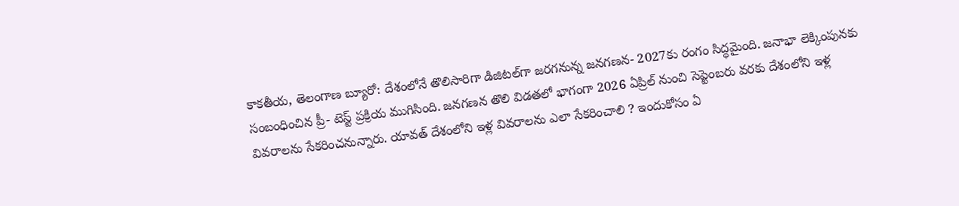కాక‌తీయ‌, తెలంగాణ బ్యూరో: దేశంలోనే తొలిసారిగా డిజిటల్‌గా జరగనున్న జనగణన- 2027కు రంగం సిద్ధమైంది. జనాభా లెక్కింపునకు సంబంధించిన ప్రీ- టెస్ట్ ప్రక్రియ ముగిసింది. జనగణన తొలి విడతలో భాగంగా 2026 ఏప్రిల్ నుంచి సెప్టెంబరు వరకు దేశంలోని ఇళ్ల వివరాలను సేకరించనున్నారు. యావత్ దేశంలోని ఇళ్ల వివరాలను ఎలా సేకరించాలి ? ఇందుకోసం ఏ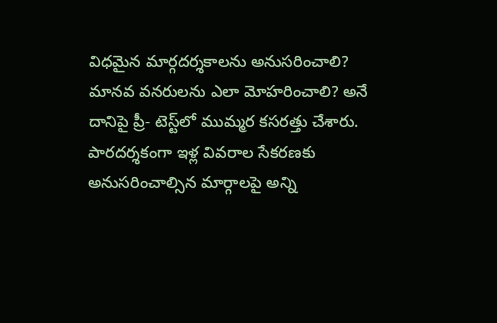విధమైన మార్గదర్శకాలను అనుసరించాలి? మానవ వనరులను ఎలా మోహరించాలి? అనే దానిపై ప్రీ- టెస్ట్‌లో ముమ్మర కసరత్తు చేశారు. పారదర్శకంగా ఇళ్ల వివరాల సేకరణకు అనుసరించాల్సిన మార్గాలపై అన్ని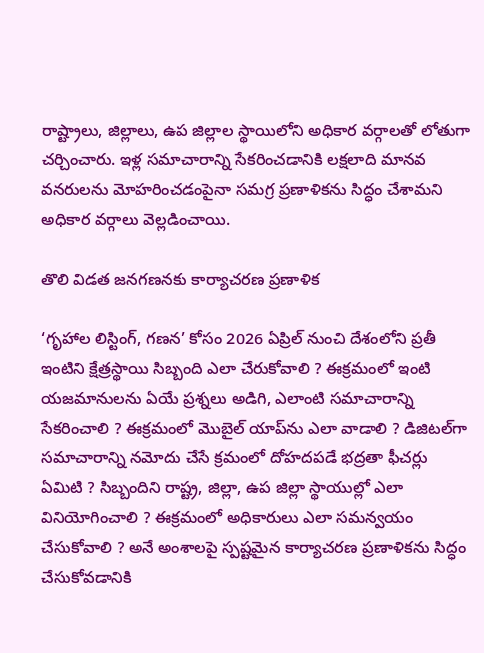రాష్ట్రాలు, జిల్లాలు, ఉప జిల్లాల స్థాయిలోని అధికార వర్గాలతో లోతుగా చర్చించారు. ఇళ్ల సమాచారాన్ని సేకరించడానికి లక్షలాది మానవ వనరులను మోహరించడంపైనా సమగ్ర ప్రణాళికను సిద్ధం చేశామని అధికార వర్గాలు వెల్లడించాయి.

తొలి విడత జనగణనకు కార్యాచరణ ప్రణాళిక

‘గృహాల లిస్టింగ్, గణన’ కోసం 2026 ఏప్రిల్ నుంచి దేశంలోని ప్రతీ ఇంటిని క్షేత్రస్థాయి సిబ్బంది ఎలా చేరుకోవాలి ? ఈక్రమంలో ఇంటి యజమానులను ఏయే ప్రశ్నలు అడిగి, ఎలాంటి సమాచారాన్ని సేకరించాలి ? ఈక్రమంలో మొబైల్ యాప్‌ను ఎలా వాడాలి ? డిజిటల్‌గా సమాచారాన్ని నమోదు చేసే క్రమంలో దోహదపడే భద్రతా ఫీచర్లు ఏమిటి ? సిబ్బందిని రాష్ట్ర, జిల్లా, ఉప జిల్లా స్థాయుల్లో ఎలా వినియోగించాలి ? ఈక్రమంలో అధికారులు ఎలా సమన్వయం చేసుకోవాలి ? అనే అంశాలపై స్పష్టమైన కార్యాచరణ ప్రణాళికను సిద్ధం చేసుకోవడానికి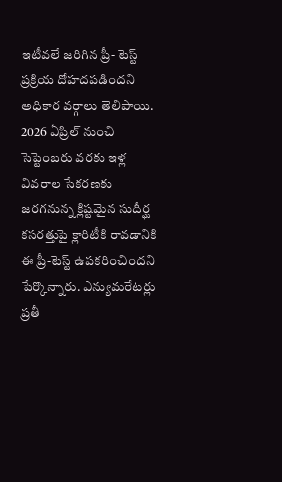ఇటీవలే జరిగిన ప్రీ- టెస్ట్ ప్రక్రియ దోహదపడిందని అధికార వర్గాలు తెలిపాయి. 2026 ఏప్రిల్ నుంచి సెప్టెంబరు వరకు ఇళ్ల వివరాల సేకరణకు జరగనున్న క్లిష్టమైన సుదీర్ఘ కసరత్తుపై క్లారిటీకి రావడానికి ఈ ప్రీ-టెస్ట్ ఉపకరించిందని పేర్కొన్నారు. ఎన్యుమరేటర్లు ప్రతీ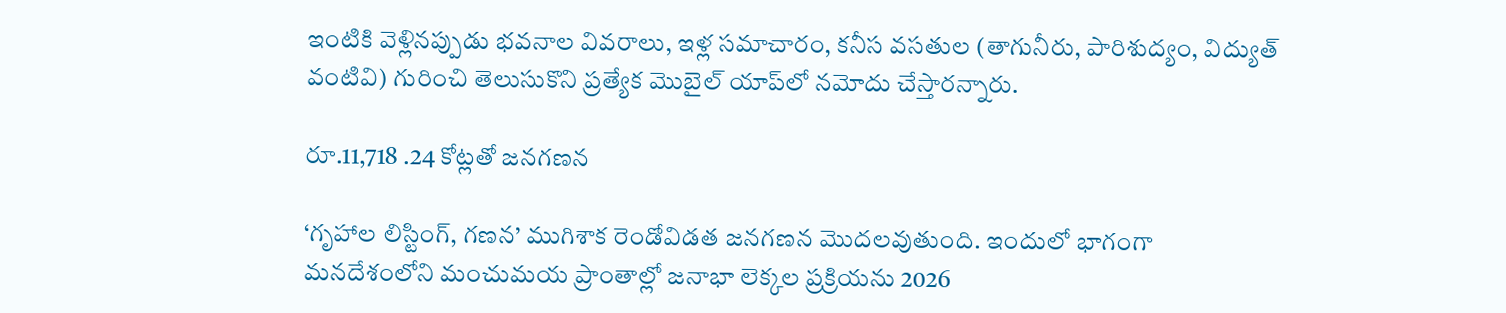ఇంటికి వెళ్లినప్పుడు భవనాల వివరాలు, ఇళ్ల సమాచారం, కనీస వసతుల (తాగునీరు, పారిశుద్యం, విద్యుత్ వంటివి) గురించి తెలుసుకొని ప్రత్యేక మొబైల్ యాప్‌లో నమోదు చేస్తారన్నారు.

రూ.11,718 .24 కోట్లతో జనగణన

‘గృహాల లిస్టింగ్, గణన’ ముగిశాక రెండోవిడత జనగణన మొదలవుతుంది. ఇందులో భాగంగా మనదేశంలోని మంచుమయ ప్రాంతాల్లో జనాభా లెక్కల ప్రక్రియను 2026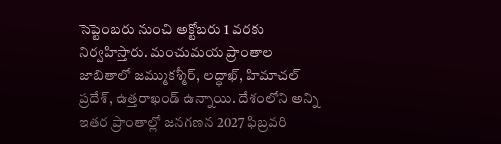సెప్టెంబరు నుంచి అక్టోబరు 1 వరకు నిర్వహిస్తారు. మంచుమయ ప్రాంతాల జాబితాలో జమ్ముకశ్మీర్, లద్ధాఖ్, హిమాచల్ ప్రదేశ్, ఉత్తరాఖండ్ ఉన్నాయి. దేశంలోని అన్ని ఇతర ప్రాంతాల్లో జనగణన 2027 ఫిబ్రవరి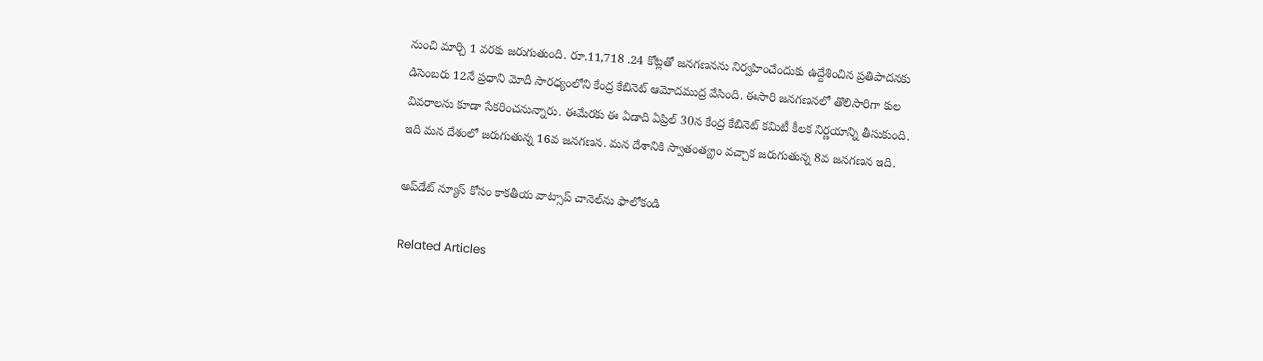నుంచి మార్చి 1 వరకు జరుగుతుంది. రూ.11,718 .24 కోట్లతో జనగణనను నిర్వహించేందుకు ఉద్దేశించిన ప్రతిపాదనకు డిసెంబరు 12నే ప్రధాని మోదీ సారధ్యంలోని కేంద్ర కేబినెట్ ఆమోదముద్ర వేసింది. ఈసారి జనగణనలో తొలిసారిగా కుల వివరాలను కూడా సేకరించనున్నారు. ఈమేరకు ఈ ఏడాది ఏప్రిల్ 30న కేంద్ర కేబినెట్ కమిటీ కీలక నిర్ణయాన్ని తీసుకుంది. ఇది మన దేశంలో జరుగుతున్న 16వ జనగణన. మన దేశానికి స్వాతంత్య్రం వచ్చాక జరుగుతున్న 8వ జనగణన ఇది.

అప్‌డేట్ న్యూస్ కోసం కాక‌తీయ వాట్సాప్ చానెల్‌ను ఫాలోకండి

Related Articles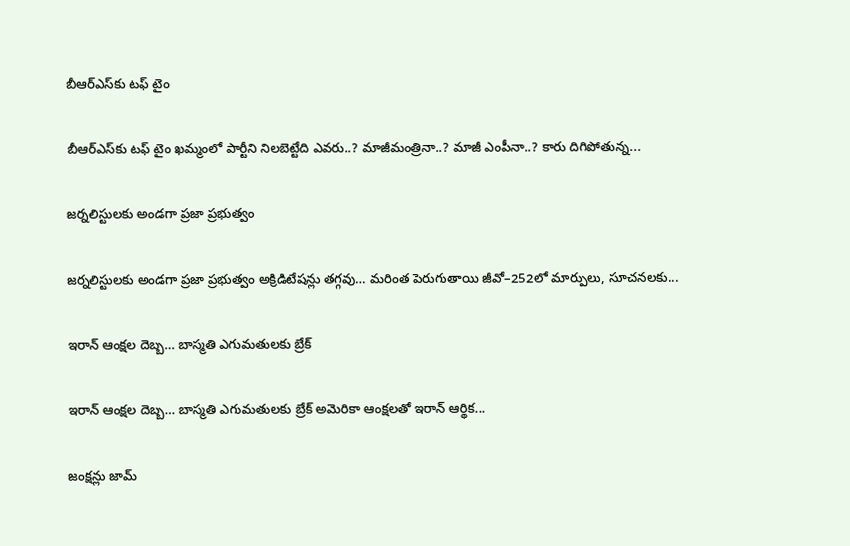బీఆర్ఎస్‌కు ట‌ఫ్ టైం

బీఆర్ఎస్‌కు ట‌ఫ్ టైం ఖ‌మ్మంలో పార్టీని నిల‌బెట్టేది ఎవ‌రు..? మాజీమంత్రినా..? మాజీ ఎంపీనా..? కారు దిగిపోతున్న...

జర్నలిస్టులకు అండగా ప్రజా ప్రభుత్వం

జర్నలిస్టులకు అండగా ప్రజా ప్రభుత్వం అక్రిడిటేషన్లు తగ్గవు… మరింత పెరుగుతాయి జీవో–252లో మార్పులు, సూచనలకు...

ఇరాన్ ఆంక్షల దెబ్బ… బాస్మతి ఎగుమతులకు బ్రేక్

ఇరాన్ ఆంక్షల దెబ్బ… బాస్మతి ఎగుమతులకు బ్రేక్ అమెరికా ఆంక్షలతో ఇరాన్ ఆర్థిక...

జంక్ష‌న్లు జామ్‌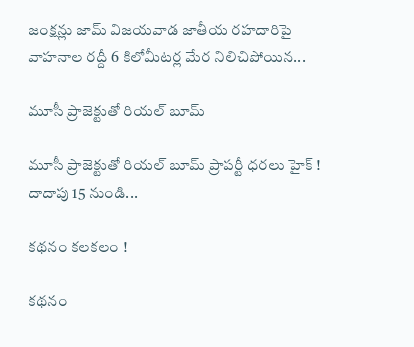జంక్ష‌న్లు జామ్‌ విజయవాడ జాతీయ రహదారిపై వాహనాల రద్దీ 6 కిలోమీటర్ల మేర నిలిచిపోయిన...

మూసీ ప్రాజెక్టుతో రియ‌ల్ బూమ్‌

మూసీ ప్రాజెక్టుతో రియ‌ల్ బూమ్‌ ప్రాపర్టీ ధరలు హైక్ ! దాదాపు 15 నుండి...

క‌థ‌నం క‌ల‌క‌లం !

క‌థ‌నం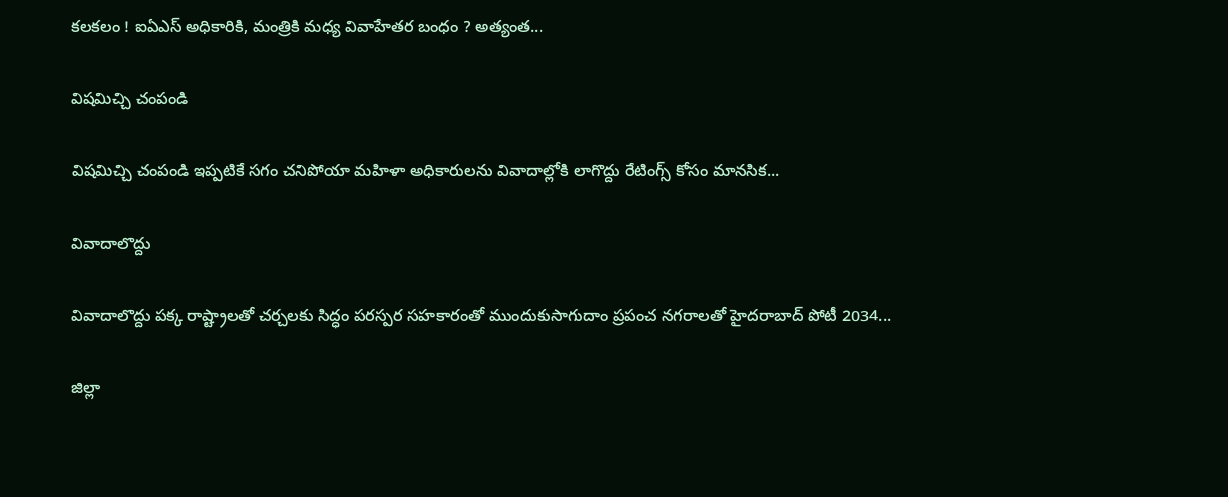క‌ల‌క‌లం ! ఐఏఎస్ అధికారికి, మంత్రికి మధ్య వివాహేతర బంధం ? అత్యంత...

విష‌మిచ్చి చంపండి

విష‌మిచ్చి చంపండి ఇప్ప‌టికే స‌గం చ‌నిపోయా మహిళా అధికారులను వివాదాల్లోకి లాగొద్దు రేటింగ్స్ కోసం మానసిక...

వివాదాలొద్దు

వివాదాలొద్దు ప‌క్క రాష్ట్రాల‌తో చ‌ర్చ‌ల‌కు సిద్ధం ప‌ర‌స్ప‌ర స‌హ‌కారంతో ముందుకుసాగుదాం ప్రపంచ నగరాలతో హైదరాబాద్ పోటీ 2034...

జిల్లా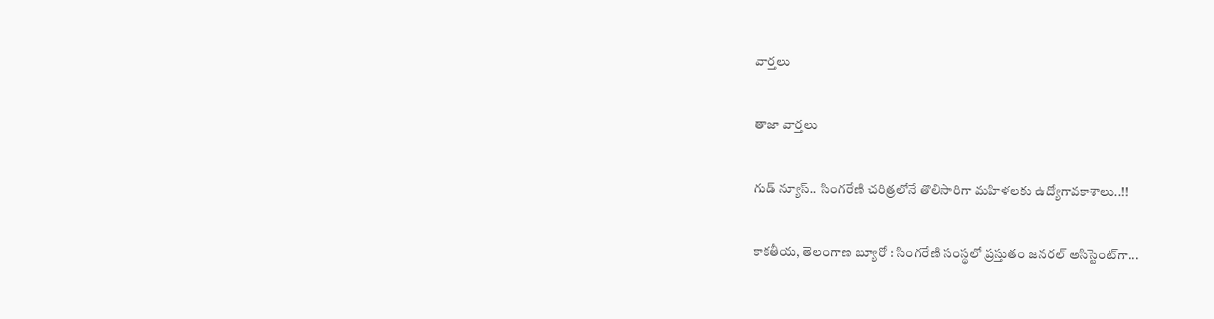వార్త‌లు

తాజా వార్త‌లు

గుడ్ న్యూస్.. సింగరేణి చరిత్రలోనే తొలిసారిగా మ‌హిళ‌ల‌కు ఉద్యోగావ‌కాశాలు..!!

కాక‌తీయ‌, తెలంగాణ బ్యూరో : సింగరేణి సంస్థలో ప్రస్తుతం జనరల్ అసిస్టెంట్‌గా...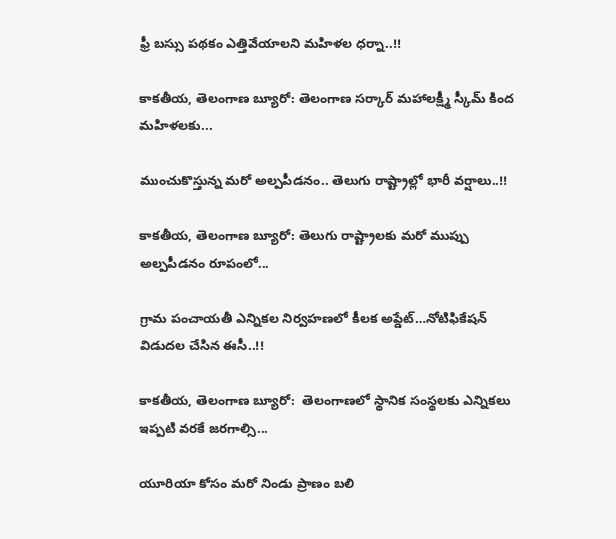ఫ్రీ బస్సు పథకం ఎత్తివేయాలని మహిళల ధర్నా..!!

కాకతీయ, తెలంగాణ బ్యూరో: తెలంగాణ సర్కార్ మహాలక్ష్మీ స్కీమ్ కింద మహిళలకు...

ముంచుకొస్తున్న మరో అల్పపీడనం.. తెలుగు రాష్ట్రాల్లో భారీ వర్షాలు..!!

కాకతీయ, తెలంగాణ బ్యూరో: తెలుగు రాష్ట్రాలకు మరో ముప్పు అల్పపీడనం రూపంలో...

గ్రామ పంచాయ‌తీ ఎన్నిక‌ల నిర్వ‌హ‌ణ‌లో కీల‌క అప్డేట్‌…నోటిఫికేషన్ విడుదల చేసిన ఈసీ..!!

కాకతీయ, తెలంగాణ బ్యూరో:  తెలంగాణలో స్థానిక సంస్థలకు ఎన్నికలు ఇప్పటి వరకే జరగాల్సి...

యూరియా కోసం మరో నిండు ప్రాణం బలి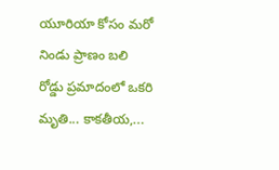యూరియా కోసం మరో నిండు ప్రాణం బలి రోడ్డు ప్రమాదంలో ఒకరి మృతి... కాకతీయ,...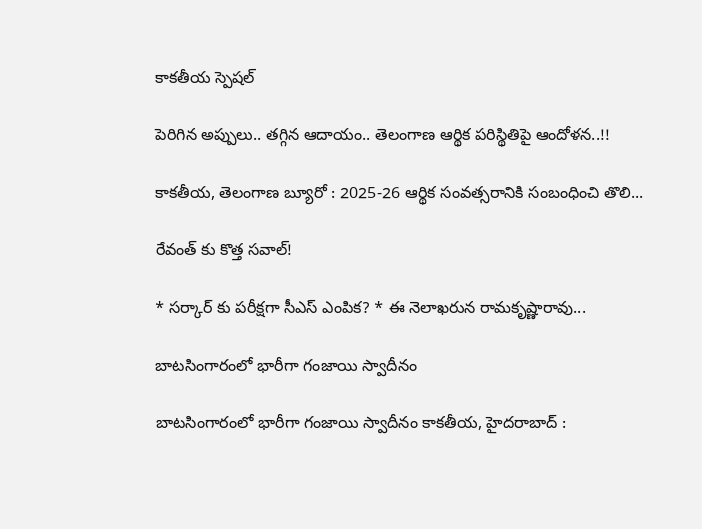కాక‌తీయ స్పెష‌ల్‌

పెరిగిన అప్పులు.. తగ్గిన ఆదాయం.. తెలంగాణ ఆర్థిక పరిస్థితిపై ఆందోళన..!!

కాకతీయ, తెలంగాణ బ్యూరో : 2025-26 ఆర్థిక సంవత్సరానికి సంబంధించి తొలి...

రేవంత్ కు కొత్త సవాల్!

* సర్కార్ కు పరీక్షగా సీఎస్ ఎంపిక? * ఈ నెలాఖరున రామకృష్ణారావు...

బాటసింగారంలో భారీగా గంజాయి స్వాదీనం

బాటసింగారంలో భారీగా గంజాయి స్వాదీనం కాక‌తీయ‌, హైదరాబాద్ :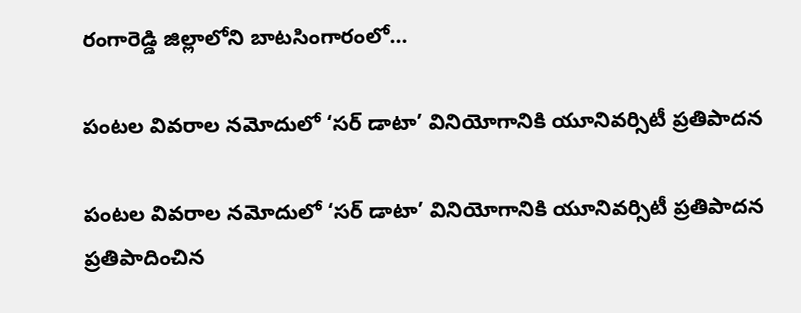రంగారెడ్డి జిల్లాలోని బాటసింగారంలో...

పంటల వివరాల నమోదులో ‘సర్ డాటా’ వినియోగానికి యూనివర్సిటీ ప్రతిపాదన

పంటల వివరాల నమోదులో ‘సర్ డాటా’ వినియోగానికి యూనివర్సిటీ ప్రతిపాదన ప్రతిపాదించిన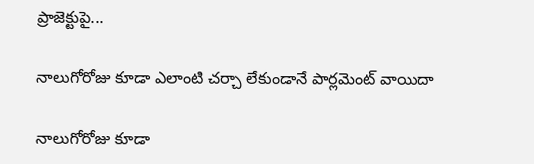ప్రాజెక్టుపై...

నాలుగోరోజు కూడా ఎలాంటి చర్చా లేకుండానే పార్లమెంట్ వాయిదా

నాలుగోరోజు కూడా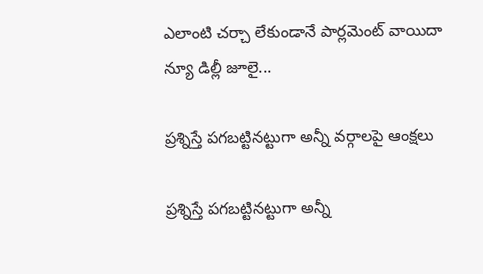ఎలాంటి చర్చా లేకుండానే పార్లమెంట్ వాయిదా న్యూ డిల్లీ జూలై...

ప్రశ్నిస్తే పగబట్టినట్టుగా అన్నీ వర్గాలపై ఆంక్షలు

ప్రశ్నిస్తే పగబట్టినట్టుగా అన్నీ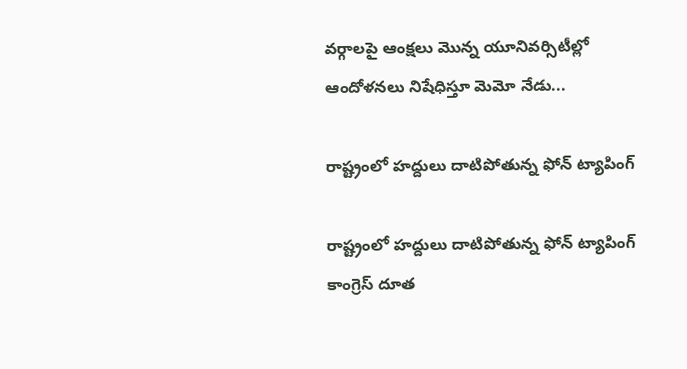వర్గాలపై ఆంక్షలు మొన్న యూనివర్సిటీల్లో ఆందోళనలు నిషేధిస్తూ మెమో నేడు...

రాష్ట్రంలో హద్దులు దాటిపోతున్న ఫోన్‌ ట్యాపింగ్‌

రాష్ట్రంలో హద్దులు దాటిపోతున్న ఫోన్‌ ట్యాపింగ్‌ కాంగ్రెస్‌ దూత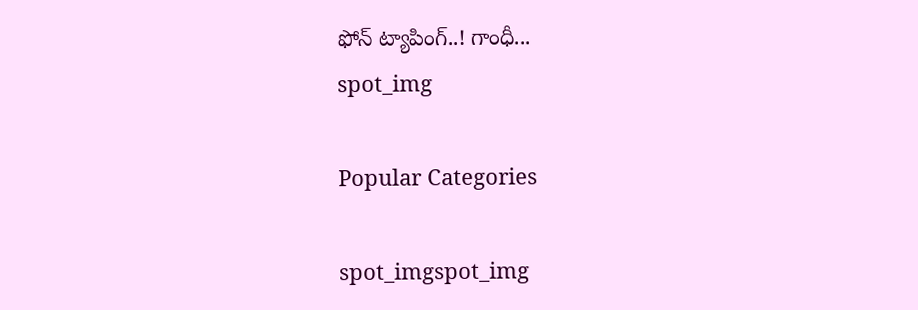ఫోన్‌ ట్యాపింగ్‌..! గాంధీ...
spot_img

Popular Categories

spot_imgspot_img